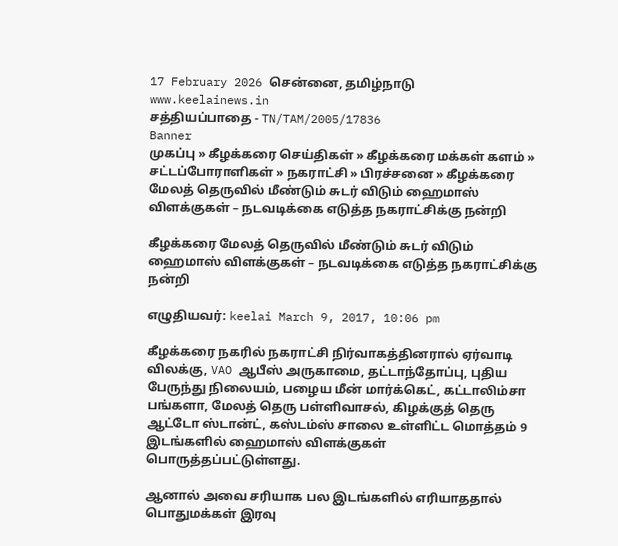17 February 2026 சென்னை, தமிழ்நாடு
www.keelainews.in
சத்தியப்பாதை - TN/TAM/2005/17836
Banner
முகப்பு » கீழக்கரை செய்திகள் » கீழக்கரை மக்கள் களம் » சட்டப்போராளிகள் » நகராட்சி » பிரச்சனை » கீழக்கரை மேலத் தெருவில் மீண்டும் சுடர் விடும் ஹைமாஸ் விளக்குகள் – நடவடிக்கை எடுத்த நகராட்சிக்கு நன்றி

கீழக்கரை மேலத் தெருவில் மீண்டும் சுடர் விடும் ஹைமாஸ் விளக்குகள் – நடவடிக்கை எடுத்த நகராட்சிக்கு நன்றி

எழுதியவர்: keelai March 9, 2017, 10:06 pm

கீழக்கரை நகரில் நகராட்சி நிர்வாகத்தினரால் ஏர்வாடி விலக்கு, VAO ஆபீஸ் அருகாமை, தட்டாந்தோப்பு, புதிய பேருந்து நிலையம், பழைய மீன் மார்க்கெட், கட்டாலிம்சா பங்களா, மேலத் தெரு பள்ளிவாசல், கிழக்குத் தெரு ஆட்டோ ஸ்டான்ட், கஸ்டம்ஸ் சாலை உள்ளிட்ட மொத்தம் 9 இடங்களில் ஹைமாஸ் விளக்குகள் பொருத்தப்பட்டுள்ளது.

ஆனால் அவை சரியாக பல இடங்களில் எரியாததால் பொதுமக்கள் இரவு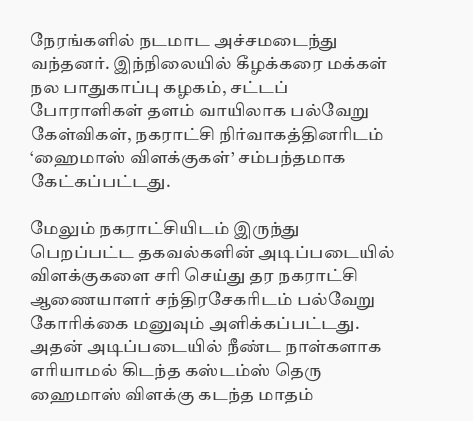நேரங்களில் நடமாட அச்சமடைந்து வந்தனர். இந்நிலையில் கீழக்கரை மக்கள் நல பாதுகாப்பு கழகம், சட்டப் போராளிகள் தளம் வாயிலாக பல்வேறு கேள்விகள், நகராட்சி நிர்வாகத்தினரிடம் ‘ஹைமாஸ் விளக்குகள்’ சம்பந்தமாக கேட்கப்பட்டது.

மேலும் நகராட்சியிடம் இருந்து பெறப்பட்ட தகவல்களின் அடிப்படையில் விளக்குகளை சரி செய்து தர நகராட்சி ஆணையாளர் சந்திரசேகரிடம் பல்வேறு கோரிக்கை மனுவும் அளிக்கப்பட்டது. அதன் அடிப்படையில் நீண்ட நாள்களாக எரியாமல் கிடந்த கஸ்டம்ஸ் தெரு ஹைமாஸ் விளக்கு கடந்த மாதம்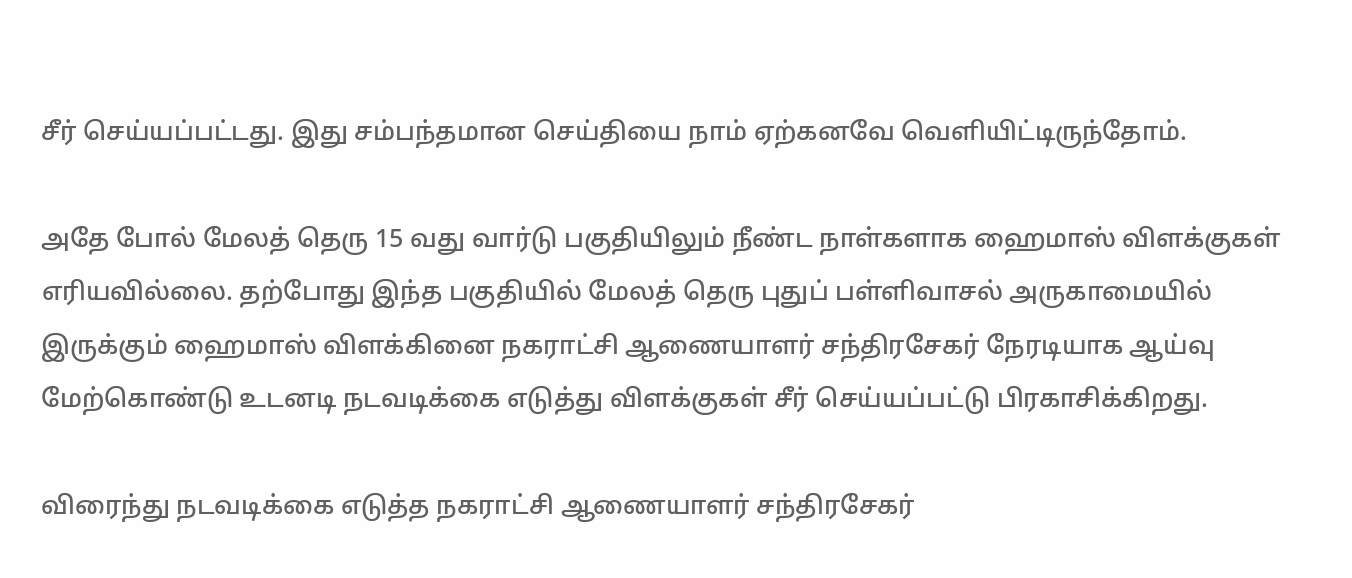சீர் செய்யப்பட்டது. இது சம்பந்தமான செய்தியை நாம் ஏற்கனவே வெளியிட்டிருந்தோம்.

அதே போல் மேலத் தெரு 15 வது வார்டு பகுதியிலும் நீண்ட நாள்களாக ஹைமாஸ் விளக்குகள் எரியவில்லை. தற்போது இந்த பகுதியில் மேலத் தெரு புதுப் பள்ளிவாசல் அருகாமையில் இருக்கும் ஹைமாஸ் விளக்கினை நகராட்சி ஆணையாளர் சந்திரசேகர் நேரடியாக ஆய்வு மேற்கொண்டு உடனடி நடவடிக்கை எடுத்து விளக்குகள் சீர் செய்யப்பட்டு பிரகாசிக்கிறது.

விரைந்து நடவடிக்கை எடுத்த நகராட்சி ஆணையாளர் சந்திரசேகர்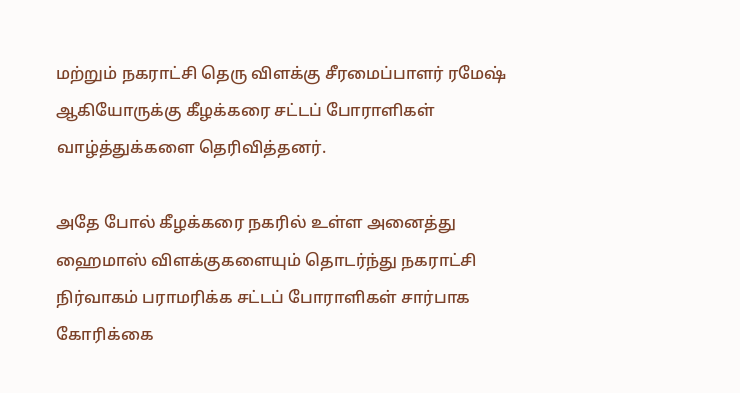மற்றும் நகராட்சி தெரு விளக்கு சீரமைப்பாளர் ரமேஷ் ஆகியோருக்கு கீழக்கரை சட்டப் போராளிகள் வாழ்த்துக்களை தெரிவித்தனர்.

அதே போல் கீழக்கரை நகரில் உள்ள அனைத்து ஹைமாஸ் விளக்குகளையும் தொடர்ந்து நகராட்சி நிர்வாகம் பராமரிக்க சட்டப் போராளிகள் சார்பாக கோரிக்கை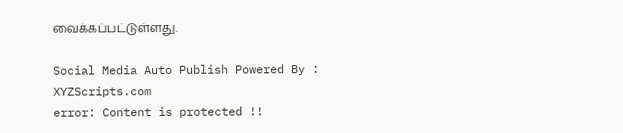வைக்கப்பட்டுள்ளது.

Social Media Auto Publish Powered By : XYZScripts.com
error: Content is protected !!